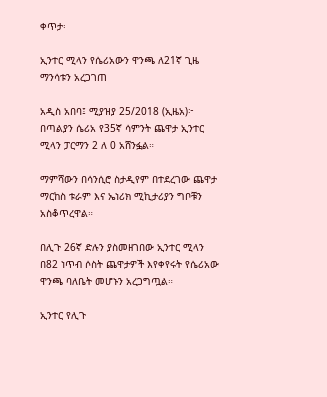ቀጥታ፡

ኢንተር ሚላን የሴሪአውን ዋንጫ ለ21ኛ ጊዜ ማንሳቱን አረጋገጠ

አዲስ አበባ፤ ሚያዝያ 25/2018 (ኢዜአ)፦ በጣልያን ሴሪአ የ35ኛ ሳምንት ጨዋታ ኢንተር ሚላን ፓርማን 2 ለ 0 አሸንፏል።

ማምሻውን በሳንሲሮ ስታዲየም በተደረገው ጨዋታ ማርከስ ቱራም እና ኤነሪክ ሚኪታሪያን ግቦቹን አስቆጥረዋል።

በሊጉ 26ኛ ድሉን ያስመዘገበው ኢንተር ሚላን በ82 ነጥብ ሶስት ጨዋታዎች እየቀየሩት የሴሪአው ዋንጫ ባለቤት መሆኑን አረጋግጧል።

ኢንተር የሊጉ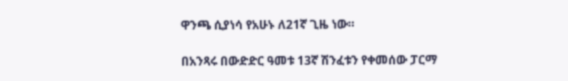ዋንጫ ሲያነሳ የአሁኑ ለ21ኛ ጊዜ ነው።

በአንጻሩ በውድድር ዓመቱ 13ኛ ሽንፈቱን የቀመሰው ፓርማ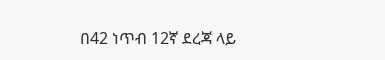በ42 ነጥብ 12ኛ ደረጃ ላይ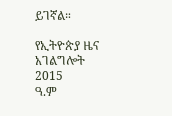ይገኛል።

የኢትዮጵያ ዜና አገልግሎት
2015
ዓ.ም